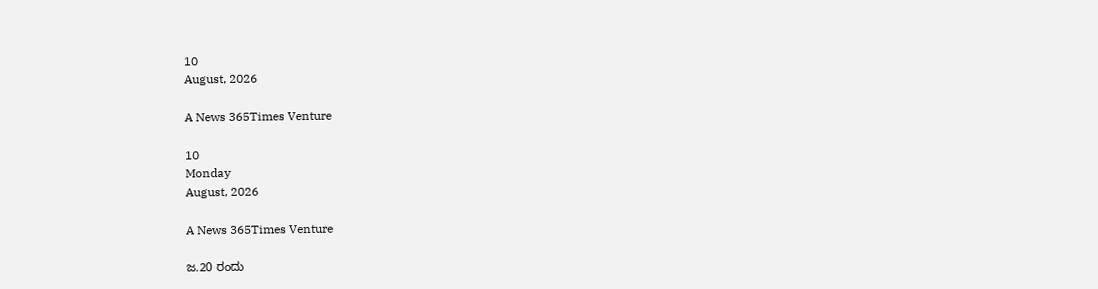10
August, 2026

A News 365Times Venture

10
Monday
August, 2026

A News 365Times Venture

ಜ.20 ರಂದು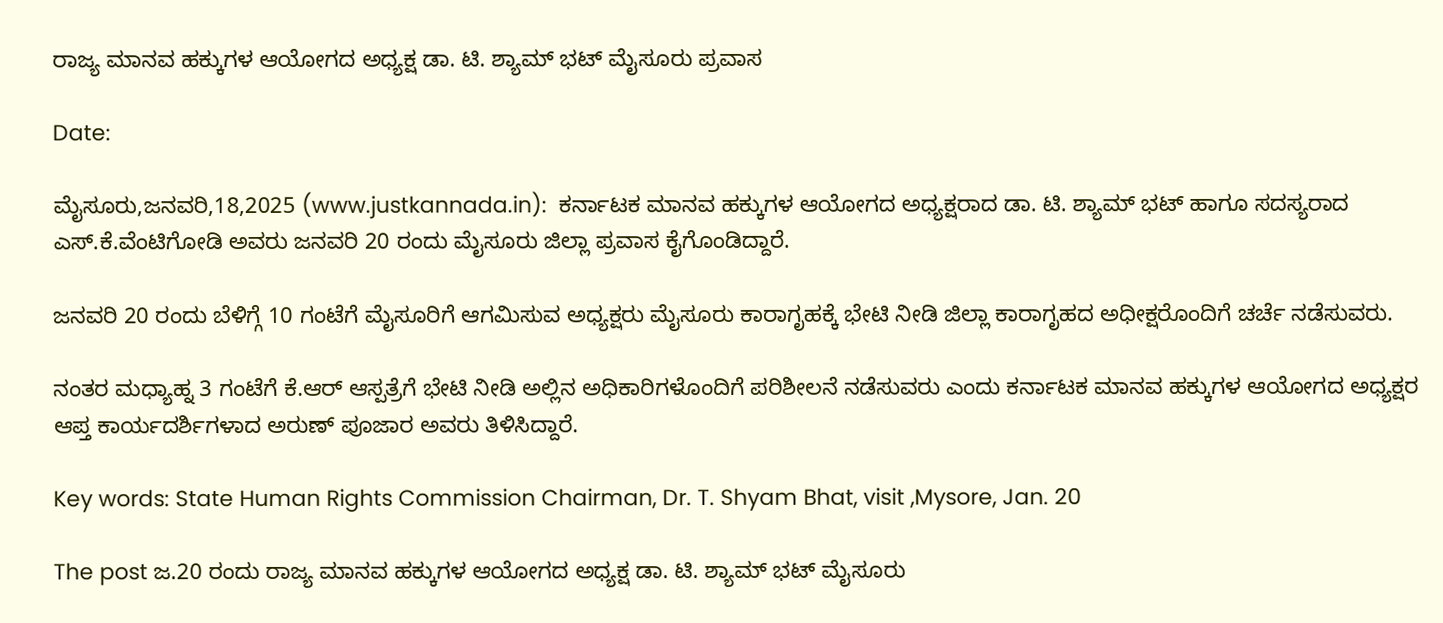ರಾಜ್ಯ ಮಾನವ ಹಕ್ಕುಗಳ ಆಯೋಗದ ಅಧ್ಯಕ್ಷ ಡಾ. ಟಿ. ಶ್ಯಾಮ್‌ ಭಟ್‌ ಮೈಸೂರು ಪ್ರವಾಸ

Date:

ಮೈಸೂರು,ಜನವರಿ,18,2025 (www.justkannada.in):  ಕರ್ನಾಟಕ ಮಾನವ ಹಕ್ಕುಗಳ ಆಯೋಗದ ಅಧ್ಯಕ್ಷರಾದ ಡಾ. ಟಿ. ಶ್ಯಾಮ್‌ ಭಟ್‌ ಹಾಗೂ ಸದಸ್ಯರಾದ ಎಸ್.ಕೆ.ವೆಂಟಿಗೋಡಿ ಅವರು ಜನವರಿ 20 ರಂದು ಮೈಸೂರು ಜಿಲ್ಲಾ ಪ್ರವಾಸ ಕೈಗೊಂಡಿದ್ದಾರೆ.

ಜನವರಿ 20 ರಂದು ಬೆಳಿಗ್ಗೆ 10 ಗಂಟೆಗೆ ಮೈಸೂರಿಗೆ ಆಗಮಿಸುವ ಅಧ್ಯಕ್ಷರು ಮೈಸೂರು ಕಾರಾಗೃಹಕ್ಕೆ ಭೇಟಿ ನೀಡಿ ಜಿಲ್ಲಾ ಕಾರಾಗೃಹದ ಅಧೀಕ್ಷರೊಂದಿಗೆ ಚರ್ಚೆ ನಡೆಸುವರು.

ನಂತರ ಮಧ್ಯಾಹ್ನ 3 ಗಂಟೆಗೆ ಕೆ.ಆರ್ ಆಸ್ಪತ್ರೆಗೆ ಭೇಟಿ ನೀಡಿ ಅಲ್ಲಿನ ಅಧಿಕಾರಿಗಳೊಂದಿಗೆ ಪರಿಶೀಲನೆ ನಡೆಸುವರು ಎಂದು ಕರ್ನಾಟಕ ಮಾನವ ಹಕ್ಕುಗಳ ಆಯೋಗದ ಅಧ್ಯಕ್ಷರ ಆಪ್ತ ಕಾರ್ಯದರ್ಶಿಗಳಾದ ಅರುಣ್ ಪೂಜಾರ ಅವರು ತಿಳಿಸಿದ್ದಾರೆ.

Key words: State Human Rights Commission Chairman, Dr. T. Shyam Bhat, visit ,Mysore, Jan. 20

The post ಜ.20 ರಂದು ರಾಜ್ಯ ಮಾನವ ಹಕ್ಕುಗಳ ಆಯೋಗದ ಅಧ್ಯಕ್ಷ ಡಾ. ಟಿ. ಶ್ಯಾಮ್‌ ಭಟ್‌ ಮೈಸೂರು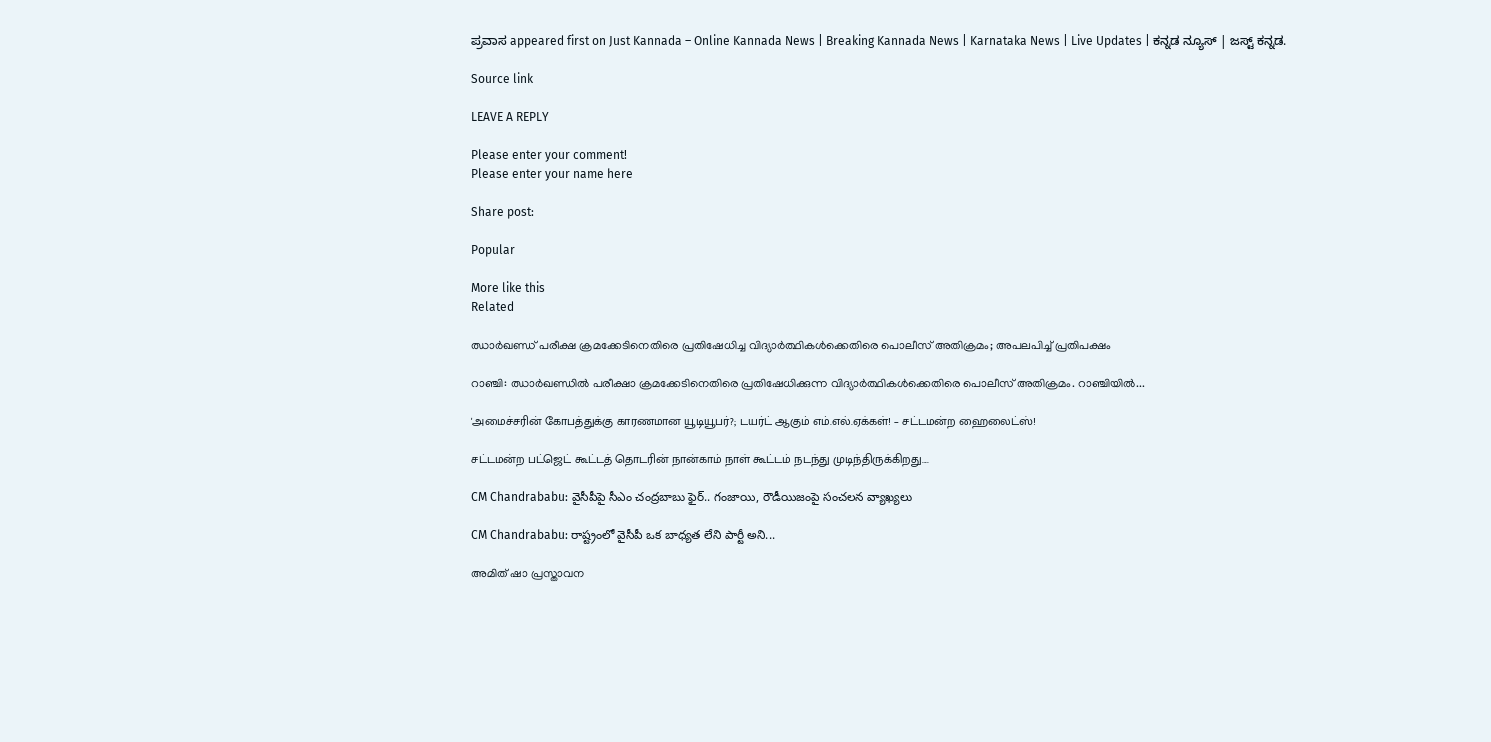ಪ್ರವಾಸ appeared first on Just Kannada – Online Kannada News | Breaking Kannada News | Karnataka News | Live Updates | ಕನ್ನಡ ನ್ಯೂಸ್ | ಜಸ್ಟ್ ಕನ್ನಡ.

Source link

LEAVE A REPLY

Please enter your comment!
Please enter your name here

Share post:

Popular

More like this
Related

ഝാര്‍ഖണ്ഡ് പരീക്ഷ ക്രമക്കേടിനെതിരെ പ്രതിഷേധിച്ച വിദ്യാര്‍ത്ഥികള്‍ക്കെതിരെ പൊലീസ് അതിക്രമം; അപലപിച്ച് പ്രതിപക്ഷം

റാഞ്ചി: ഝാര്‍ഖണ്ഡില്‍ പരീക്ഷാ ക്രമക്കേടിനെതിരെ പ്രതിഷേധിക്കുന്ന വിദ്യാര്‍ത്ഥികള്‍ക്കെതിരെ പൊലീസ് അതിക്രമം. റാഞ്ചിയില്‍...

'அமைச்சரின் கோபத்துக்கு காரணமான யூடியூபர்?; டயர்ட் ஆகும் எம்.எல்.ஏக்கள்! – சட்டமன்ற ஹைலைட்ஸ்!

சட்டமன்ற பட்ஜெட் கூட்டத் தொடரின் நான்காம் நாள் கூட்டம் நடந்து முடிந்திருக்கிறது....

CM Chandrababu: వైసీపీపై సీఎం చంద్రబాబు ఫైర్.. గంజాయి, రౌడీయిజంపై సంచలన వ్యాఖ్యలు

CM Chandrababu: రాష్ట్రంలో వైసీపీ ఒక బాధ్యత లేని పార్టీ అని...

അമിത് ഷാ പ്രസ്താവന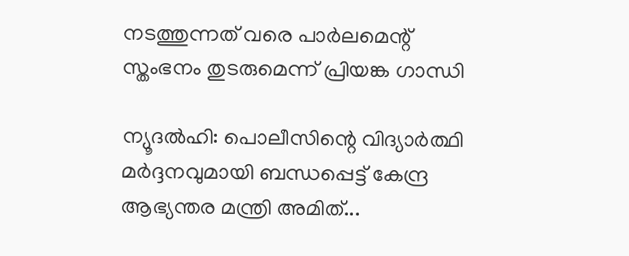നടത്തുന്നത് വരെ പാര്‍ലമെന്റ് സ്തംഭനം തുടരുമെന്ന് പ്രിയങ്ക ഗാന്ധി

ന്യൂദല്‍ഹി: പൊലീസിന്റെ വിദ്യാര്‍ത്ഥി മര്‍ദ്ദനവുമായി ബന്ധപ്പെട്ട് കേന്ദ്ര ആഭ്യന്തര മന്ത്രി അമിത്...